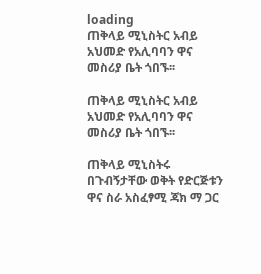loading
ጠቅላይ ሚኒስትር አብይ አህመድ የአሊባባን ዋና መስሪያ ቤት ጎበኙ፡፡

ጠቅላይ ሚኒስትር አብይ አህመድ የአሊባባን ዋና መስሪያ ቤት ጎበኙ፡፡

ጠቅላይ ሚኒስትሩ በጉብኝታቸው ወቅት የድርጅቱን ዋና ስራ አስፈፃሚ ጃክ ማ ጋር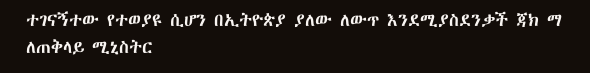ተገናኝተው የተወያዩ ሲሆን በኢትዮጵያ ያለው ለውጥ እንደሚያስደንቃች ጃክ ማ ለጠቅላይ ሚኒስትር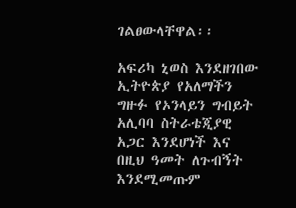ገልፀውላቸዋል፡፡

አፍሪካ ኒወስ እንደዘገበው ኢትዮጵያ የአለማችን ግዙፉ የኦንላይን ግብይት አሊባባ ስትራቴጂያዊ አጋር እንደሆነች እና በዚህ ዓመት ለጉብኝት እንደሚመጡም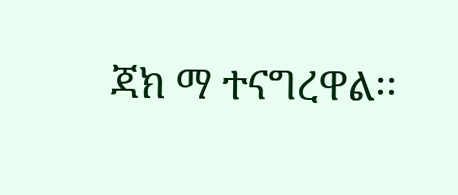ጃክ ማ ተናግረዋል፡፡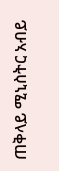ጠቅላይ ሚኒስትር አብይ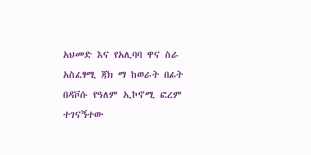አህመድ እና የአሊባባ ዋና ስራ አስፈፃሚ ጃክ ማ ከወራት በፊት በዳቮሱ የዓለም ኢኮኖሚ ፎረም ተገናኝተው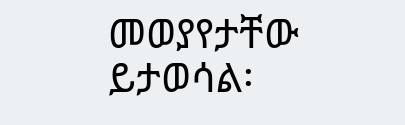መወያየታቸው ይታወሳል፡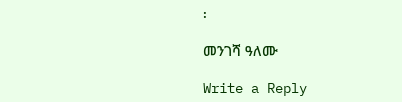፡

መንገሻ ዓለሙ

Write a Reply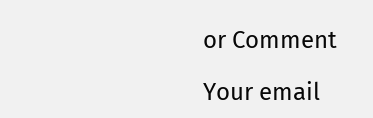or Comment

Your email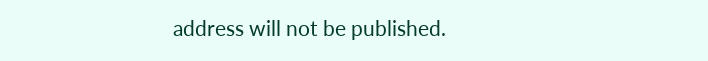address will not be published.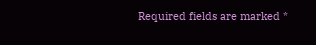Required fields are marked *